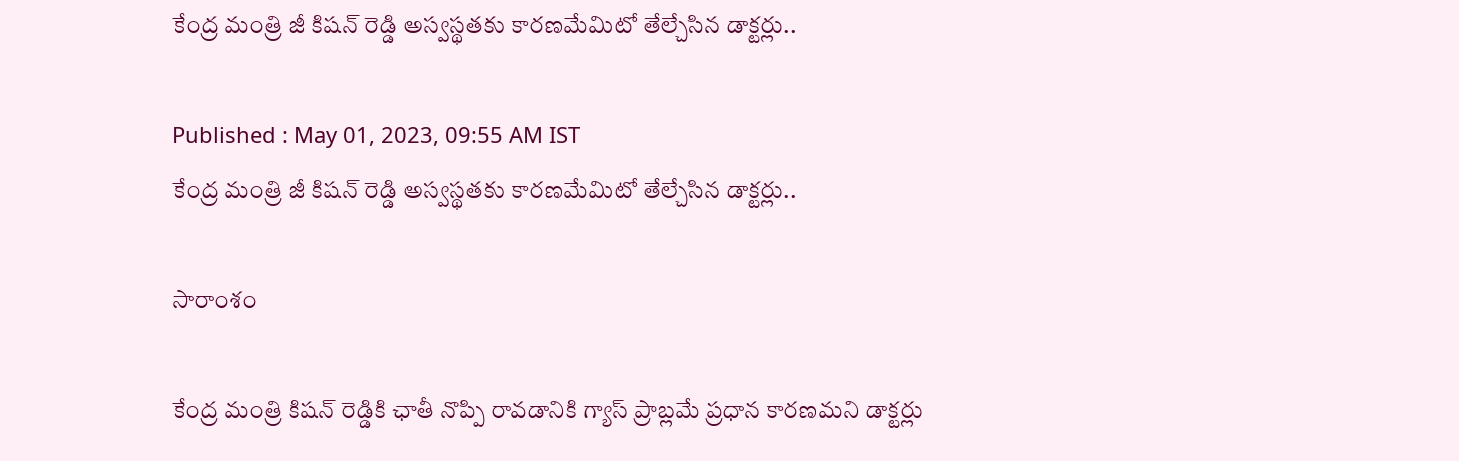కేంద్ర మంత్రి జీ కిష‌న్ రెడ్డి అస్వస్థతకు కారణమేమిటో తేల్చేసిన డాక్టర్లు..

Published : May 01, 2023, 09:55 AM IST
కేంద్ర మంత్రి జీ కిష‌న్ రెడ్డి అస్వస్థతకు కారణమేమిటో తేల్చేసిన డాక్టర్లు..

సారాంశం

కేంద్ర మంత్రి కిషన్ రెడ్డికి ఛాతీ నొప్పి రావడానికి గ్యాస్ ప్రాబ్లమే ప్రధాన కారణమని డాక్టర్లు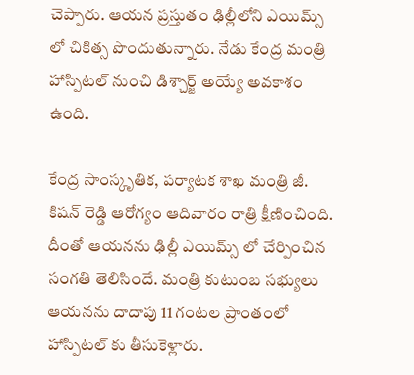చెప్పారు. ఆయన ప్రస్తుతం ఢిల్లీలోని ఎయిమ్స్ లో చికిత్స పొందుతున్నారు. నేడు కేంద్ర మంత్రి హాస్పిటల్ నుంచి డిశ్చార్జ్ అయ్యే అవకాశం ఉంది.

కేంద్ర సాంస్కృతిక, పర్యాటక శాఖ మంత్రి జీ. కిషన్ రెడ్డి ఆరోగ్యం ఆదివారం రాత్రి క్షీణించింది. దీంతో ఆయనను ఢిల్లీ ఎయిమ్స్ లో చేర్పించిన సంగతి తెలిసిందే. మంత్రి కుటుంబ సభ్యులు ఆయనను దాదాపు 11 గంటల ప్రాంతంలో హాస్పిటల్ కు తీసుకెళ్లారు.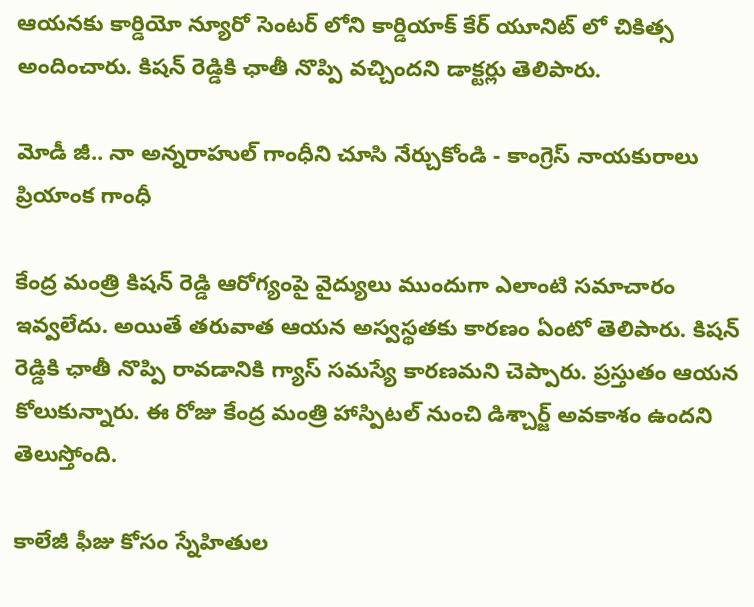ఆయనకు కార్డియో న్యూరో సెంటర్ లోని కార్డియాక్ కేర్ యూనిట్ లో చికిత్స అందించారు. కిషన్ రెడ్డికి ఛాతీ నొప్పి వచ్చిందని డాక్టర్లు తెలిపారు.

మోడీ జీ.. నా అన్నరాహుల్ గాంధీని చూసి నేర్చుకోండి - కాంగ్రెస్ నాయకురాలు ప్రియాంక గాంధీ

కేంద్ర మంత్రి కిషన్ రెడ్డి ఆరోగ్యంపై వైద్యులు ముందుగా ఎలాంటి సమాచారం ఇవ్వలేదు. అయితే తరువాత ఆయన అస్వస్థతకు కారణం ఏంటో తెలిపారు. కిషన్ రెడ్డికి ఛాతీ నొప్పి రావడానికి గ్యాస్ సమస్యే కారణమని చెప్పారు. ప్రస్తుతం ఆయన కోలుకున్నారు. ఈ రోజు కేంద్ర మంత్రి హాస్పిటల్ నుంచి డిశ్చార్జ్ అవకాశం ఉందని తెలుస్తోంది.

కాలేజీ ఫీజు కోసం స్నేహితుల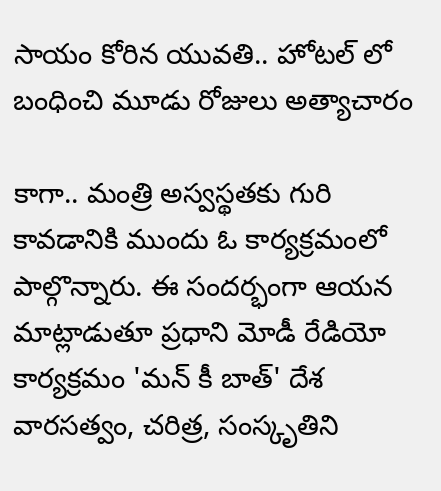సాయం కోరిన యువతి.. హోటల్ లో బంధించి మూడు రోజులు అత్యాచారం

కాగా.. మంత్రి అస్వస్థతకు గురి కావడానికి ముందు ఓ కార్యక్రమంలో పాల్గొన్నారు. ఈ సందర్భంగా ఆయన మాట్లాడుతూ ప్రధాని మోడీ రేడియో కార్యక్రమం 'మన్ కీ బాత్' దేశ వారసత్వం, చరిత్ర, సంస్కృతిని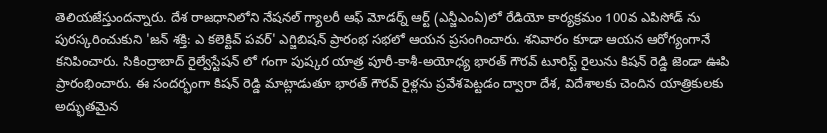తెలియజేస్తుందన్నారు. దేశ రాజధానిలోని నేషనల్ గ్యాలరీ ఆఫ్ మోడర్న్ ఆర్ట్ (ఎన్జీఎంఏ)లో రేడియో కార్యక్రమం 100వ ఎపిసోడ్ ను పురస్కరించుకుని 'జన్ శక్తి: ఎ కలెక్టివ్ పవర్' ఎగ్జిబిషన్ ప్రారంభ సభలో ఆయన ప్రసంగించారు. శనివారం కూడా ఆయన ఆరోగ్యంగానే కనిపించారు. సికింద్రాబాద్ రైల్వేస్టేషన్ లో గంగా పుష్కర యాత్ర పూరీ-కాశీ-అయోధ్య భారత్ గౌరవ్ టూరిస్ట్ రైలును కిషన్ రెడ్డి జెండా ఊపి ప్రారంభించారు. ఈ సందర్భంగా కిషన్ రెడ్డి మాట్లాడుతూ భారత్ గౌరవ్ రైళ్లను ప్రవేశపెట్టడం ద్వారా దేశ, విదేశాలకు చెందిన యాత్రికులకు అద్భుతమైన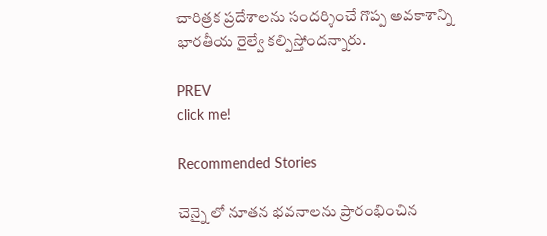చారిత్రక ప్రదేశాలను సందర్శించే గొప్ప అవకాశాన్ని భారతీయ రైల్వే కల్పిస్తోందన్నారు.

PREV
click me!

Recommended Stories

చెన్నై లో నూతన భవనాలను ప్రారంభించిన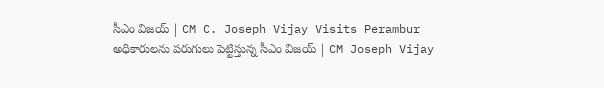సీఎం విజయ్ | CM C. Joseph Vijay Visits Perambur
అధికారులను పరుగులు పెట్టిస్తున్న సీఎం విజయ్ | CM Joseph Vijay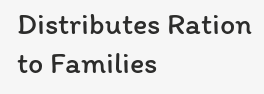Distributes Ration to Families